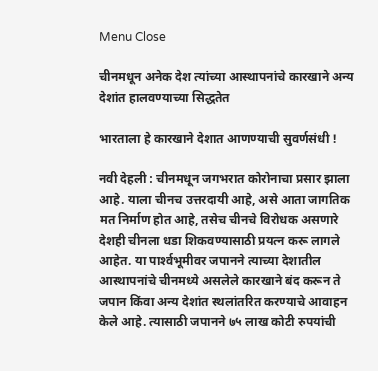Menu Close

चीनमधून अनेक देश त्यांच्या आस्थापनांचे कारखाने अन्य देशांत हालवण्याच्या सिद्धतेत

भारताला हे कारखाने देशात आणण्याची सुवर्णसंधी !

नवी देहली : चीनमधून जगभरात कोरोनाचा प्रसार झाला आहे. याला चीनच उत्तरदायी आहे, असे आता जागतिक मत निर्माण होत आहे, तसेच चीनचे विरोधक असणारे देशही चीनला धडा शिकवण्यासाठी प्रयत्न करू लागले आहेत. या पार्श्‍वभूमीवर जपानने त्याच्या देशातील आस्थापनांचे चीनमध्ये असलेले कारखाने बंद करून ते जपान किंवा अन्य देशांत स्थलांतरित करण्याचे आवाहन केले आहे. त्यासाठी जपानने ७५ लाख कोटी रुपयांची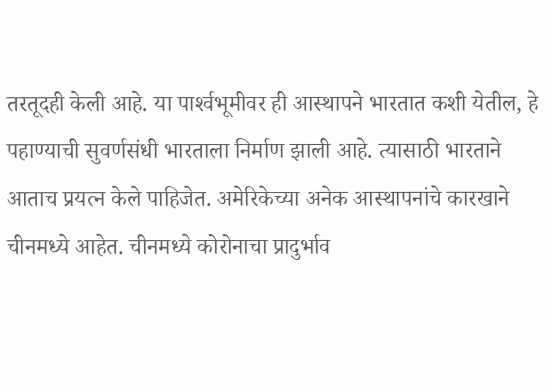तरतूदही केली आहे. या पार्श्‍वभूमीवर ही आस्थापने भारतात कशी येतील, हे पहाण्याची सुवर्णसंधी भारताला निर्माण झाली आहे. त्यासाठी भारताने आताच प्रयत्न केले पाहिजेत. अमेरिकेच्या अनेक आस्थापनांचे कारखाने चीनमध्ये आहेत. चीनमध्ये कोरोनाचा प्रादुर्भाव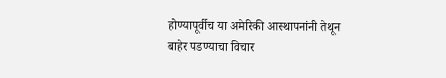होण्यापूर्वीच या अमेरिकी आस्थापनांनी तेथून बाहेर पडण्याचा विचार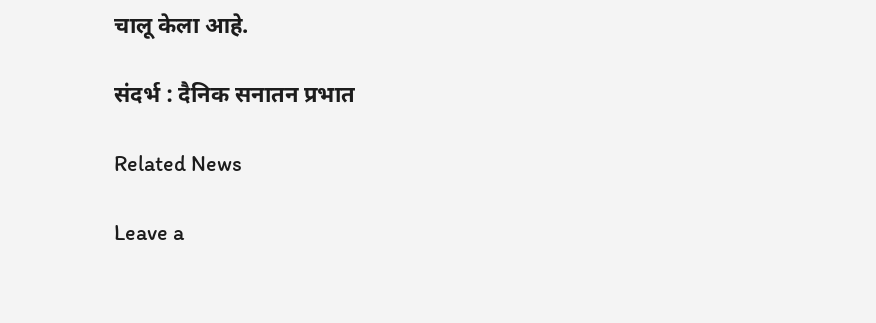चालू केला आहे.

संदर्भ : दैनिक सनातन प्रभात

Related News

Leave a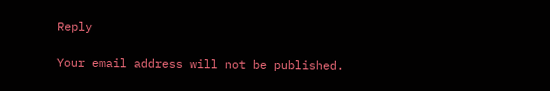Reply

Your email address will not be published.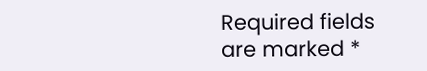Required fields are marked *